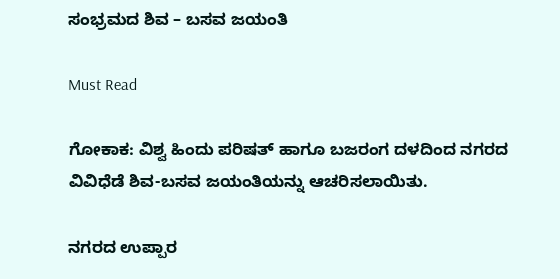ಸಂಭ್ರಮದ ಶಿವ – ಬಸವ ಜಯಂತಿ

Must Read

ಗೋಕಾಕ: ವಿಶ್ವ ಹಿಂದು ಪರಿಷತ್ ಹಾಗೂ ಬಜರಂಗ ದಳದಿಂದ ನಗರದ ವಿವಿಧೆಡೆ ಶಿವ-ಬಸವ ಜಯಂತಿಯನ್ನು ಆಚರಿಸಲಾಯಿತು.

ನಗರದ ಉಪ್ಪಾರ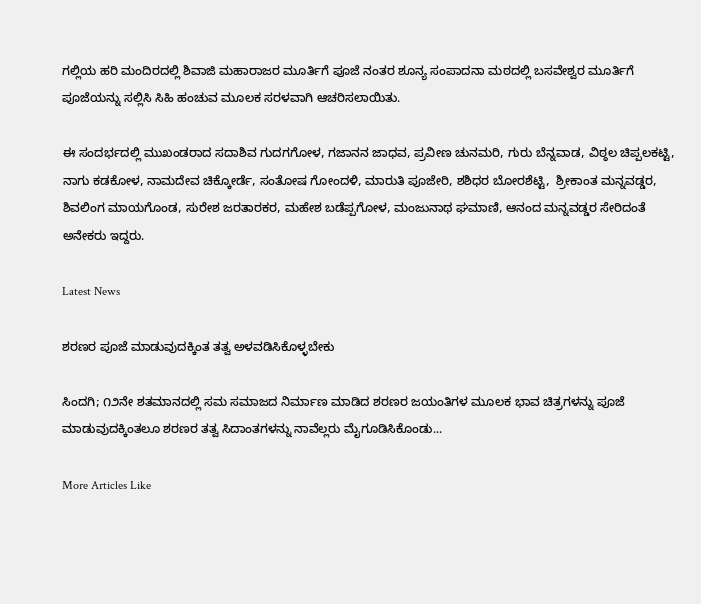ಗಲ್ಲಿಯ ಹರಿ ಮಂದಿರದಲ್ಲಿ ಶಿವಾಜಿ ಮಹಾರಾಜರ ಮೂರ್ತಿಗೆ ಪೂಜೆ ನಂತರ ಶೂನ್ಯ ಸಂಪಾದನಾ ಮಠದಲ್ಲಿ ಬಸವೇಶ್ವರ ಮೂರ್ತಿಗೆ ಪೂಜೆಯನ್ನು ಸಲ್ಲಿಸಿ ಸಿಹಿ ಹಂಚುವ ಮೂಲಕ ಸರಳವಾಗಿ ಆಚರಿಸಲಾಯಿತು.

ಈ ಸಂದರ್ಭದಲ್ಲಿ ಮುಖಂಡರಾದ ಸದಾಶಿವ ಗುದಗಗೋಳ, ಗಜಾನನ ಜಾಧವ, ಪ್ರವೀಣ ಚುನಮರಿ, ಗುರು ಬೆನ್ನವಾಡ, ವಿಠ್ಠಲ ಚಿಪ್ಪಲಕಟ್ಟಿ, ನಾಗು ಕಡಕೋಳ, ನಾಮದೇವ ಚಿಕ್ಕೋರ್ಡೆ, ಸಂತೋಷ ಗೋಂದಳಿ, ಮಾರುತಿ ಪೂಜೇರಿ, ಶಶಿಧರ ಬೋರಶೆಟ್ಟಿ,  ಶ್ರೀಕಾಂತ ಮನ್ನವಡ್ಡರ, ಶಿವಲಿಂಗ ಮಾಯಗೊಂಡ, ಸುರೇಶ ಜರತಾರಕರ, ಮಹೇಶ ಬಡೆಪ್ಪಗೋಳ, ಮಂಜುನಾಥ ಘಮಾಣಿ, ಆನಂದ ಮನ್ನವಡ್ಡರ ಸೇರಿದಂತೆ ಅನೇಕರು ಇದ್ದರು.

Latest News

ಶರಣರ ಪೂಜೆ ಮಾಡುವುದಕ್ಕಿಂತ ತತ್ವ ಅಳವಡಿಸಿಕೊಳ್ಳಬೇಕು

ಸಿಂದಗಿ; ೧೨ನೇ ಶತಮಾನದಲ್ಲಿ ಸಮ ಸಮಾಜದ ನಿರ್ಮಾಣ ಮಾಡಿದ ಶರಣರ ಜಯಂತಿಗಳ ಮೂಲಕ ಭಾವ ಚಿತ್ರಗಳನ್ನು ಪೂಜೆ ಮಾಡುವುದಕ್ಕಿಂತಲೂ ಶರಣರ ತತ್ವ ಸಿದಾಂತಗಳನ್ನು ನಾವೆಲ್ಲರು ಮೈಗೂಡಿಸಿಕೊಂಡು...

More Articles Like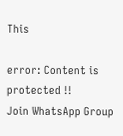This

error: Content is protected !!
Join WhatsApp Group